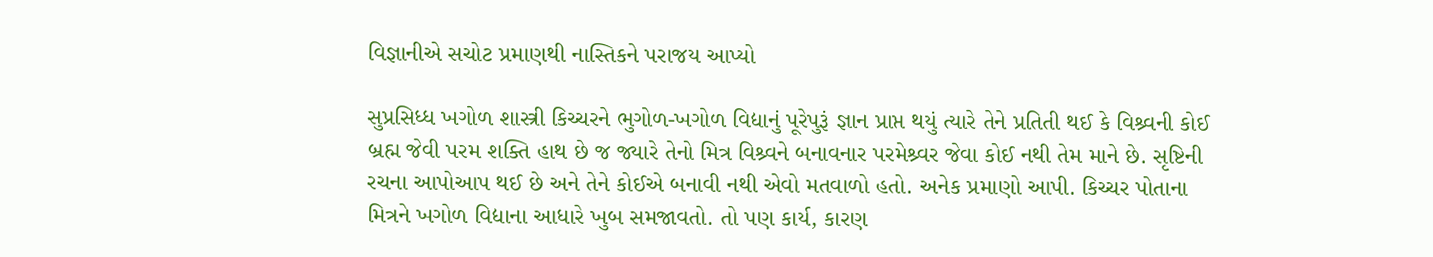વિજ્ઞાનીએ સચોટ પ્રમાણથી નાસ્તિકને પરાજય આપ્યો

સુપ્રસિધ્ધ ખગોળ શાસ્ત્રી કિચ્ચરને ભુગોળ-ખગોળ વિદ્યાનું પૂરેપુરૂં જ્ઞાન પ્રાપ્ત થયું ત્યારે તેને પ્રતિતી થઈ કે વિશ્ર્વની કોઈ બ્રહ્મ જેવી પરમ શક્તિ હાથ છે જ જ્યારે તેનો મિત્ર વિશ્ર્વને બનાવનાર પરમેશ્ર્વર જેવા કોઈ નથી તેમ માને છે. સૃષ્ટિની રચના આપોઆપ થઈ છે અને તેને કોઈએ બનાવી નથી એવો મતવાળો હતો. અનેક પ્રમાણો આપી. કિચ્ચર પોતાના મિત્રને ખગોળ વિદ્યાના આધારે ખુબ સમજાવતો. તો પણ કાર્ય, કારણ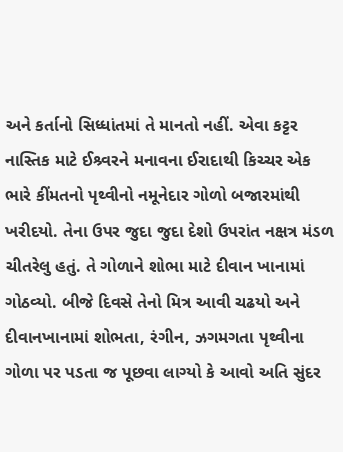અને કર્તાનો સિધ્ધાંતમાં તે માનતો નહીં. એવા કટ્ટર નાસ્તિક માટે ઈશ્ર્વરને મનાવના ઈરાદાથી કિચ્ચર એક ભારે કીંમતનો પૃથ્વીનો નમૂનેદાર ગોળો બજારમાંથી ખરીદયો. તેના ઉપર જુદા જુદા દેશો ઉપરાંત નક્ષત્ર મંડળ ચીતરેલુ હતું. તે ગોળાને શોભા માટે દીવાન ખાનામાં ગોઠવ્યો. બીજે દિવસે તેનો મિત્ર આવી ચઢયો અને દીવાનખાનામાં શોભતા, રંગીન, ઝગમગતા પૃથ્વીના ગોળા પર પડતા જ પૂછવા લાગ્યો કે આવો અતિ સુંદર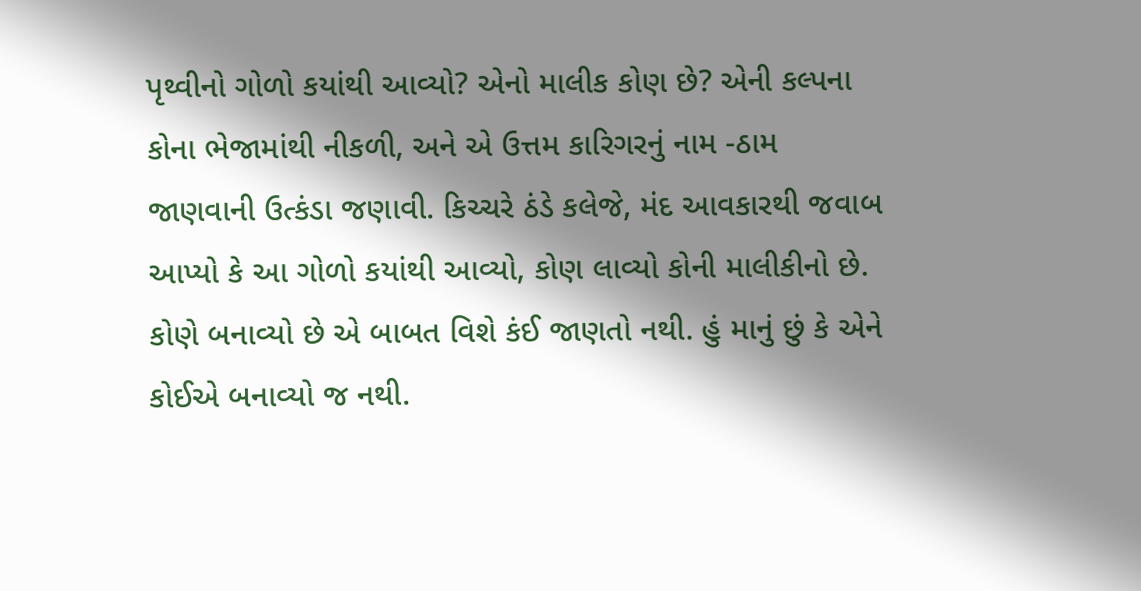પૃથ્વીનો ગોળો કયાંથી આવ્યો? એનો માલીક કોણ છે? એની કલ્પના કોના ભેજામાંથી નીકળી, અને એ ઉત્તમ કારિગરનું નામ -ઠામ જાણવાની ઉત્કંડા જણાવી. કિચ્ચરે ઠંડે કલેજે, મંદ આવકારથી જવાબ આપ્યો કે આ ગોળો કયાંથી આવ્યો, કોણ લાવ્યો કોની માલીકીનો છે. કોણે બનાવ્યો છે એ બાબત વિશે કંઈ જાણતો નથી. હું માનું છું કે એને કોઈએ બનાવ્યો જ નથી.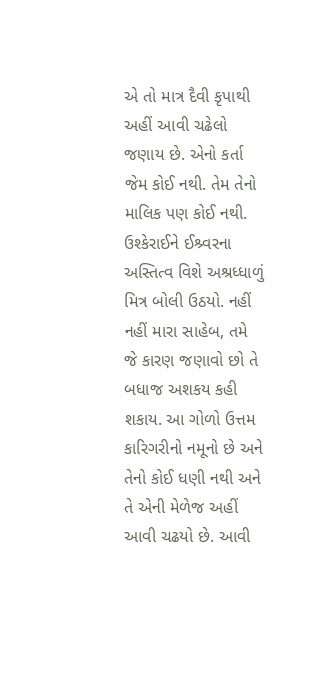એ તો માત્ર દૈવી કૃપાથી અહીં આવી ચઢેલો જણાય છે. એનો કર્તા જેમ કોઈ નથી. તેમ તેનો માલિક પણ કોઈ નથી. ઉશ્કેરાઈને ઈશ્ર્વરના અસ્તિત્વ વિશે અશ્રધ્ધાળું મિત્ર બોલી ઉઠયો. નહીં નહીં મારા સાહેબ, તમે જે કારણ જણાવો છો તે બધાજ અશકય કહી શકાય. આ ગોળો ઉત્તમ કારિગરીનો નમૂનો છે અને તેનો કોઈ ધણી નથી અને તે એની મેળેજ અહીં આવી ચઢયો છે. આવી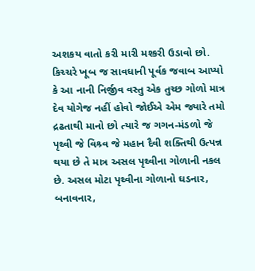અશકય વાતો કરી મારી મશ્કરી ઉડાવો છો. કિચ્ચરે ખૂબ જ સાવધાની પૂર્વક જવાબ આપ્યો કે આ નાની નિર્જીવ વસ્તુ એક તુચ્છ ગોળો માત્ર દેવ યોગેજ નહીં હોવો જોઈએ એમ જ્યારે તમો દ્રઢતાથી માનો છો ત્યારે જ ગગન-મંડળો જે પૃથ્વી જે વિશ્ર્વ જે મહાન દૈવી શક્તિથી ઉત્પન્ન થયા છે તે માત્ર અસલ પૃથ્વીના ગોળાની નકલ છે. અસલ મોટા પૃથ્વીના ગોળાનો ઘડનાર, બનાવનાર,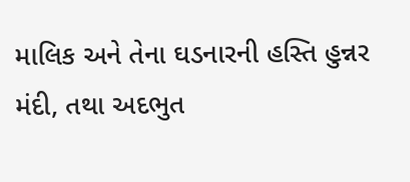માલિક અને તેના ઘડનારની હસ્તિ હુન્નર મંદી, તથા અદભુત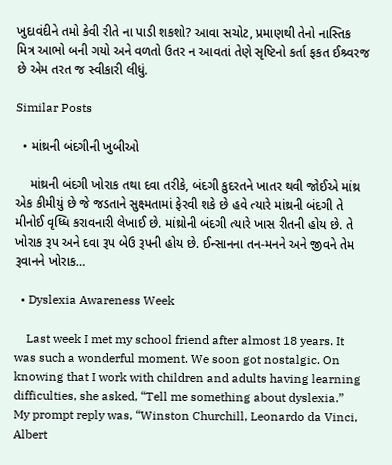ખુદાવંદીને તમો કેવી રીતે ના પાડી શકશો? આવા સચોટ, પ્રમાણથી તેનો નાસ્તિક મિત્ર આભો બની ગયો અને વળતો ઉતર ન આવતાં તેણે સૃષ્ટિનો કર્તા ફકત ઈશ્ર્વરજ છે એમ તરત જ સ્વીકારી લીધું.

Similar Posts

  • માંથ્રની બંદગીની ખુબીઓ

    માંથ્રની બંદગી ખોરાક તથા દવા તરીકે, બંદગી કુદરતને ખાતર થવી જોઈએ માંથ્ર એક કીમીયું છે જે જડતાને સુક્ષ્મતામાં ફેરવી શકે છે હવે ત્યારે માંથ્રની બંદગી તે મીનોઈ વૃધ્ધિ કરાવનારી લેખાઈ છે. માંથ્રોની બંદગી ત્યારે ખાસ રીતની હોય છે. તે ખોરાક રૂપ અને દવા રૂપ બેઉ રૂપની હોય છે. ઈન્સાનના તન-મનને અને જીવને તેમ રૂવાનને ખોરાક…

  • Dyslexia Awareness Week

    Last week I met my school friend after almost 18 years. It was such a wonderful moment. We soon got nostalgic. On knowing that I work with children and adults having learning difficulties, she asked, “Tell me something about dyslexia.” My prompt reply was, “Winston Churchill, Leonardo da Vinci, Albert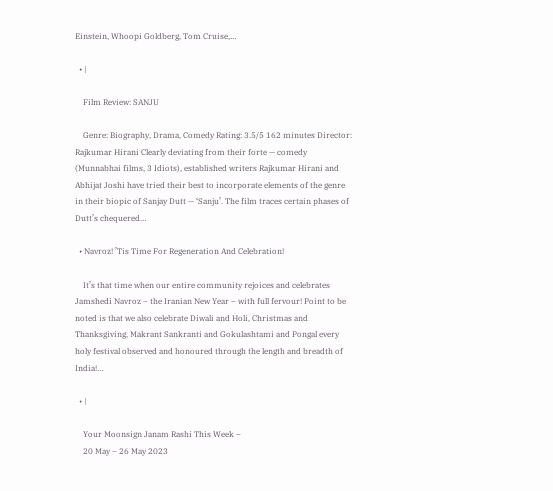Einstein, Whoopi Goldberg, Tom Cruise,…

  • |

    Film Review: SANJU

    Genre: Biography, Drama, Comedy Rating: 3.5/5 162 minutes Director: Rajkumar Hirani Clearly deviating from their forte — comedy (Munnabhai films, 3 Idiots), established writers Rajkumar Hirani and Abhijat Joshi have tried their best to incorporate elements of the genre in their biopic of Sanjay Dutt — ‘Sanju’. The film traces certain phases of Dutt’s chequered…

  • Navroz! ’Tis Time For Regeneration And Celebration!

    It’s that time when our entire community rejoices and celebrates Jamshedi Navroz – the Iranian New Year – with full fervour! Point to be noted is that we also celebrate Diwali and Holi, Christmas and Thanksgiving, Makrant Sankranti and Gokulashtami and Pongal every holy festival observed and honoured through the length and breadth of India!…

  • |

    Your Moonsign Janam Rashi This Week –
    20 May – 26 May 2023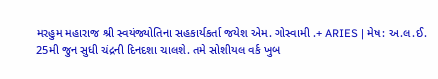મરહુમ મહારાજ શ્રી સ્વયંજ્યોતિના સહકાર્યકર્તા જયેશ એમ. ગોસ્વામી .+ ARIES | મેષ: અ.લ.ઈ. 25મી જુન સુધી ચંદ્રની દિનદશા ચાલશે. તમે સોશીયલ વર્ક ખુબ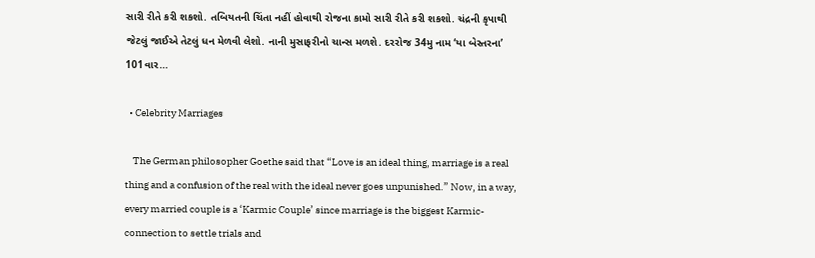સારી રીતે કરી શકશો. તબિયતની ચિંતા નહીં હોવાથી રોજના કામો સારી રીતે કરી શકશો. ચંદ્રની કૃપાથી જેટલું જાઈએ તેટલું ધન મેળવી લેશો. નાની મુસાફરીનો ચાન્સ મળશે. દરરોજ 34મુ નામ ‘યા બેસ્તરના’ 101વાર…

  • Celebrity Marriages

    The German philosopher Goethe said that “Love is an ideal thing, marriage is a real thing and a confusion of the real with the ideal never goes unpunished.” Now, in a way, every married couple is a ‘Karmic Couple’ since marriage is the biggest Karmic-connection to settle trials and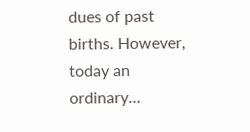dues of past births. However, today an ordinary…